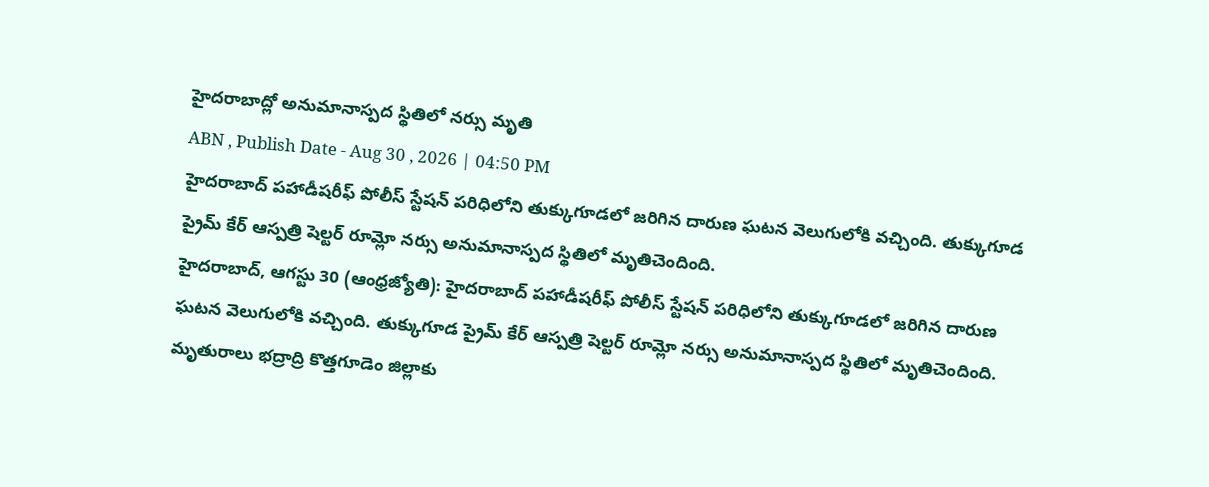హైదరాబాద్లో అనుమానాస్పద స్థితిలో నర్సు మృతి
ABN , Publish Date - Aug 30 , 2026 | 04:50 PM
హైదరాబాద్ పహాడీషరీఫ్ పోలీస్ స్టేషన్ పరిధిలోని తుక్కుగూడలో జరిగిన దారుణ ఘటన వెలుగులోకి వచ్చింది. తుక్కుగూడ ప్రైమ్ కేర్ ఆస్పత్రి షెల్టర్ రూమ్లో నర్సు అనుమానాస్పద స్థితిలో మృతిచెందింది.
హైదరాబాద్, ఆగస్టు 30 (ఆంధ్రజ్యోతి): హైదరాబాద్ పహాడీషరీఫ్ పోలీస్ స్టేషన్ పరిధిలోని తుక్కుగూడలో జరిగిన దారుణ ఘటన వెలుగులోకి వచ్చింది. తుక్కుగూడ ప్రైమ్ కేర్ ఆస్పత్రి షెల్టర్ రూమ్లో నర్సు అనుమానాస్పద స్థితిలో మృతిచెందింది. మృతురాలు భద్రాద్రి కొత్తగూడెం జిల్లాకు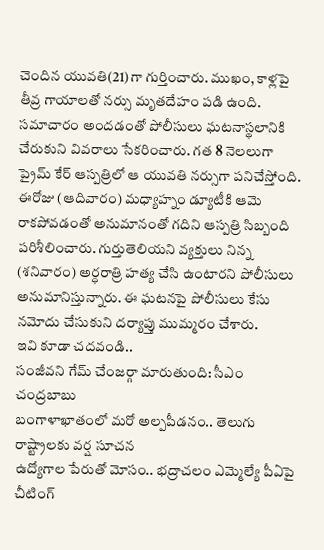చెందిన యువతి(21)గా గుర్తించారు. ముఖం, కాళ్లపై తీవ్ర గాయాలతో నర్సు మృతదేహం పడి ఉంది.
సమాచారం అందడంతో పోలీసులు ఘటనాస్థలానికి చేరుకుని వివరాలు సేకరించారు. గత 8 నెలలుగా ప్రైమ్ కేర్ ఆస్పత్రిలో ఆ యువతి నర్సుగా పనిచేస్తోంది. ఈరోజు (ఆదివారం) మధ్యాహ్నం డ్యూటీకి ఆమె రాకపోవడంతో అనుమానంతో గదిని ఆస్పత్రి సిబ్బంది పరిశీలించారు. గుర్తుతెలియని వ్యక్తులు నిన్న (శనివారం) అర్ధరాత్రి హత్య చేసి ఉంటారని పోలీసులు అనుమానిస్తున్నారు. ఈ ఘటనపై పోలీసులు కేసు నమోదు చేసుకుని దర్యాప్తు ముమ్మరం చేశారు.
ఇవి కూడా చదవండి..
సంజీవని గేమ్ చేంజర్గా మారుతుంది: సీఎం చంద్రబాబు
బంగాళాఖాతంలో మరో అల్పపీడనం.. తెలుగు రాష్ట్రాలకు వర్ష సూచన
ఉద్యోగాల పేరుతో మోసం.. భద్రాచలం ఎమ్మెల్యే పీఏపై చీటింగ్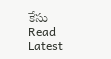కేసు
Read Latest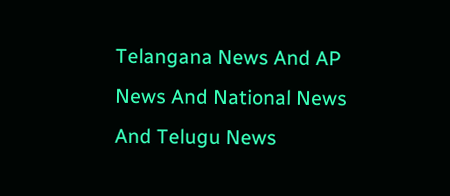Telangana News And AP News And National News
And Telugu News